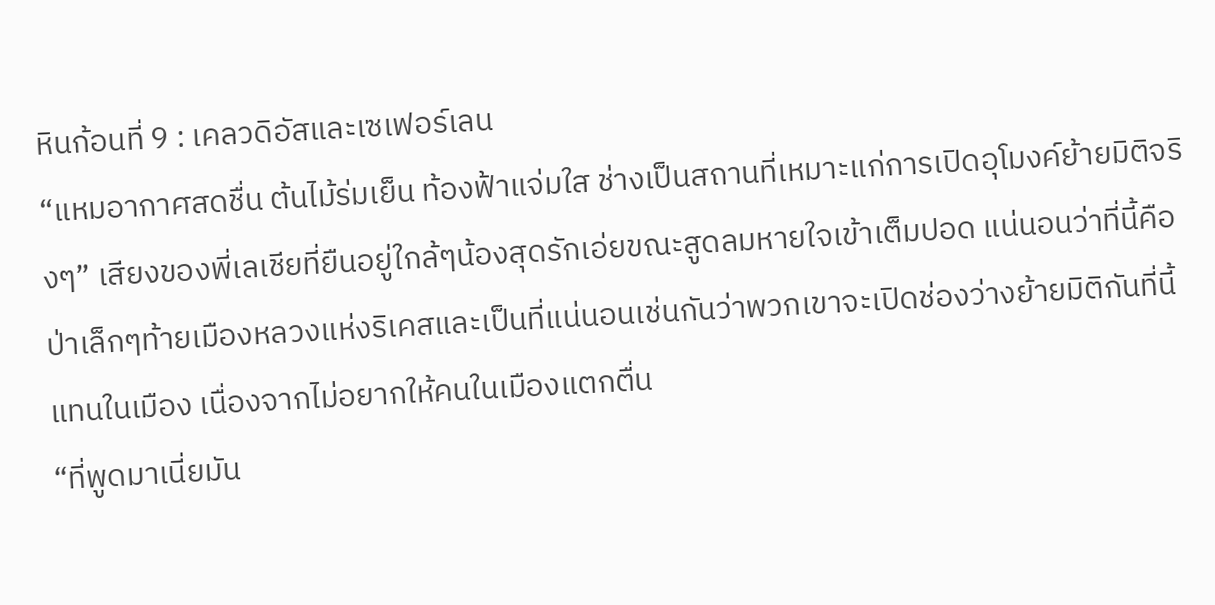หินก้อนที่ 9 : เคลวดิอัสและเซเฟอร์เลน
“แหมอากาศสดชื่น ต้นไม้ร่มเย็น ท้องฟ้าแจ่มใส ช่างเป็นสถานที่เหมาะแก่การเปิดอุโมงค์ย้ายมิติจริงๆ” เสียงของพี่เลเชียที่ยืนอยู่ใกล้ๆน้องสุดรักเอ่ยขณะสูดลมหายใจเข้าเต็มปอด แน่นอนว่าที่นี้คือป่าเล็กๆท้ายเมืองหลวงแห่งริเคสและเป็นที่แน่นอนเช่นกันว่าพวกเขาจะเปิดช่องว่างย้ายมิติกันที่นี้แทนในเมือง เนื่องจากไม่อยากให้คนในเมืองแตกตื่น
“ที่พูดมาเนี่ยมัน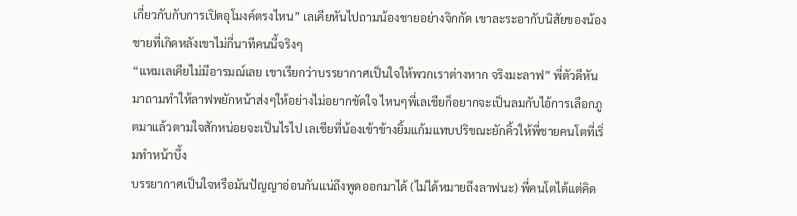เกี่ยวกับกับการเปิดอุโมงค์ตรงไหน” เลเคียหันไปถามน้องชายอย่างจิกกัด เขาละระอากับนิสัยของน้องชายที่เกิดหลังเขาไม่กี่นาทีคนนี้จริงๆ
“แหมเลเคียไม่มีอารมณ์เลย เขาเรียกว่าบรรยากาศเป็นใจให้พวกเราต่างหาก จริงมะลาฟ” พี่ตัวดีหันมาถามทำให้ลาฟพยักหน้าส่งๆให้อย่างไม่อยากขัดใจ ไหนๆพี่เลเชียก็อยากจะเป็นลมกับไอ้การเลือกภูตมาแล้วตามใจสักหน่อยจะเป็นไรไป เลเชียที่น้องเข้าข้างยิ้มแก้มแทบปริขณะยักคิ้วให้พี่ชายคนโตที่เริ่มทำหน้าบึ้ง
บรรยากาศเป็นใจหรือมันปัญญาอ่อนกันแน่ถึงพูดออกมาได้ (ไม่ได้หมายถึงลาฟนะ) พี่คนโตได้แต่คิด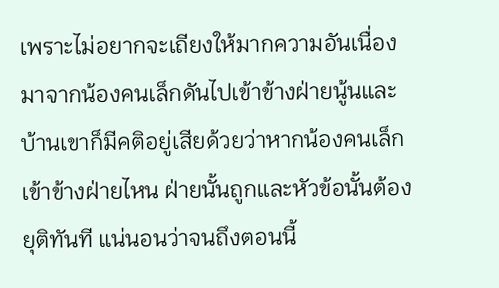เพราะไม่อยากจะเถียงให้มากความอันเนื่องมาจากน้องคนเล็กดันไปเข้าข้างฝ่ายนู้นและบ้านเขาก็มีคติอยู่เสียด้วยว่าหากน้องคนเล็กเข้าข้างฝ่ายไหน ฝ่ายนั้นถูกและหัวข้อนั้นต้องยุติทันที แน่นอนว่าจนถึงตอนนี้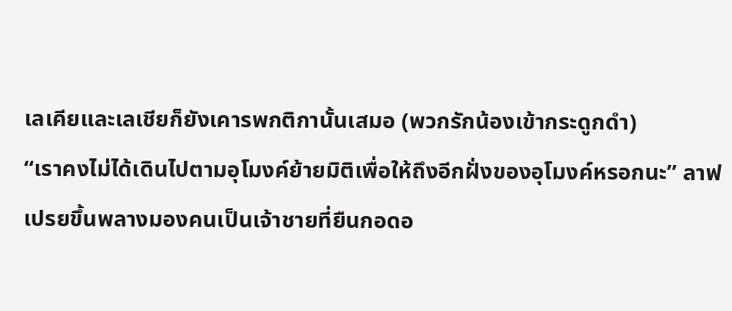เลเคียและเลเชียก็ยังเคารพกติกานั้นเสมอ (พวกรักน้องเข้ากระดูกดำ)
“เราคงไม่ได้เดินไปตามอุโมงค์ย้ายมิติเพื่อให้ถึงอีกฝั่งของอุโมงค์หรอกนะ” ลาฟเปรยขึ้นพลางมองคนเป็นเจ้าชายที่ยืนกอดอ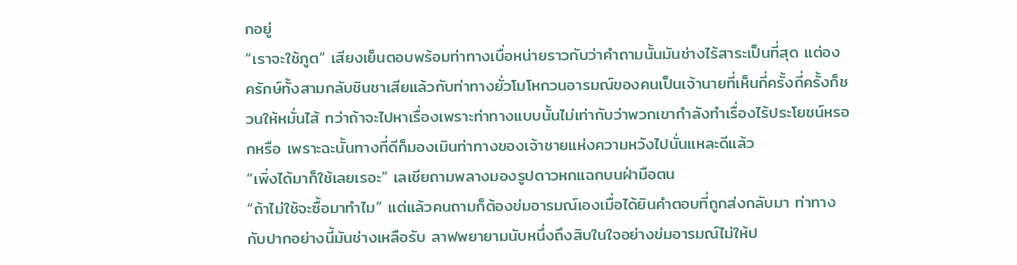กอยู่
“เราจะใช้ภูต” เสียงเย็นตอบพร้อมท่าทางเบื่อหน่ายราวกับว่าคำถามนั้นมันช่างไร้สาระเป็นที่สุด แต่องครักษ์ทั้งสามกลับชินชาเสียแล้วกับท่าทางยั่วโมโหกวนอารมณ์ของคนเป็นเจ้านายที่เห็นกี่ครั้งกี่ครั้งก็ชวนให้หมั่นไส้ ทว่าถ้าจะไปหาเรื่องเพราะท่าทางแบบนั้นไม่เท่ากับว่าพวกเขากำลังทำเรื่องไร้ประโยชน์หรอกหรือ เพราะฉะนั้นทางที่ดีก็มองเมินท่าทางของเจ้าชายแห่งความหวังไปนั่นแหละดีแล้ว
“เพิ่งได้มาก็ใช้เลยเรอะ” เลเชียถามพลางมองรูปดาวหกแฉกบนฝ่ามือตน
“ถ้าไม่ใช้จะซื้อมาทำไม” แต่แล้วคนถามก็ต้องข่มอารมณ์เองเมื่อได้ยินคำตอบที่ถูกส่งกลับมา ท่าทางกับปากอย่างนี้มันช่างเหลือรับ ลาฟพยายามนับหนึ่งถึงสิบในใจอย่างข่มอารมณ์ไม่ให้ป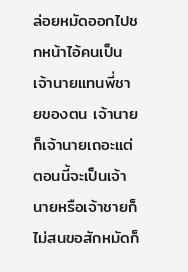ล่อยหมัดออกไปชกหน้าไอ้คนเป็นเจ้านายแทนพี่ชายของตน เจ้านายก็เจ้านายเถอะแต่ตอนนี้จะเป็นเจ้านายหรือเจ้าชายก็ไม่สนขอสักหมัดก็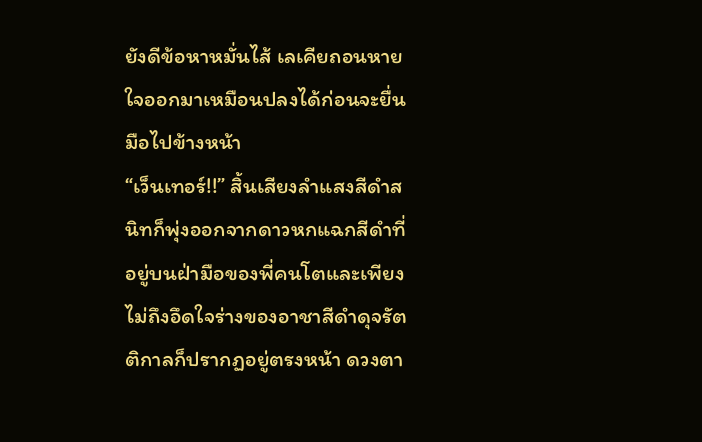ยังดีข้อหาหมั่นไส้ เลเคียถอนหายใจออกมาเหมือนปลงได้ก่อนจะยื่นมือไปข้างหน้า
“เว็นเทอร์!!” สิ้นเสียงลำแสงสีดำสนิทก็พุ่งออกจากดาวหกแฉกสีดำที่อยู่บนฝ่ามือของพี่คนโตและเพียงไม่ถึงอึดใจร่างของอาชาสีดำดุจรัตติกาลก็ปรากฏอยู่ตรงหน้า ดวงตา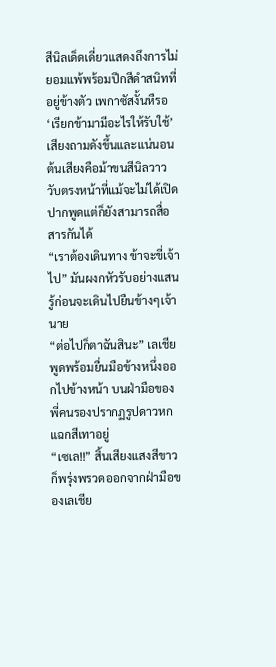สีนิลเด็ดเดี่ยวแสดงถึงการไม่ยอมแพ้พร้อมปีกสีดำสนิทที่อยู่ข้างตัว เพกาซัสงั้นหืรอ
‘เรียกข้ามามีอะไรให้รับใช้’ เสียงถามดังขึ้นและแน่นอนต้นเสียงคือม้าขนสีนิลวาววับตรงหน้าที่แม้จะไม่ได้เปิดปากพูดแต่ก็ยังสามารถสื่อสารกันได้
“เราต้องเดินทาง ข้าจะขี่เจ้าไป” มันผงกหัวรับอย่างแสนรู้ก่อนจะเดินไปยืนข้างๆเจ้านาย
“ต่อไปก็ตาฉันสินะ” เลเชียพูดพร้อมยื่นมือข้างหนึ่งออกไปข้างหน้า บนฝ่ามือของพี่คนรองปรากฏรูปดาวหกแฉกสีเทาอยู่
“เซเล!!” สิ้นเสียงแสงสีขาวก็พรุ่งพรวดออกจากฝ่ามือของเลเชีย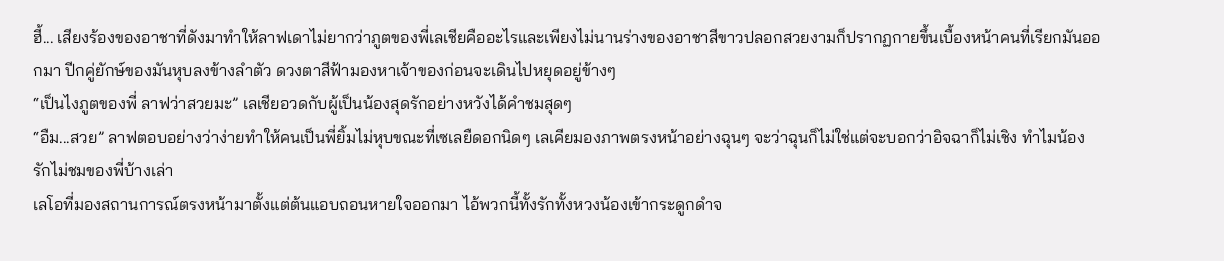ฮี้... เสียงร้องของอาชาที่ดังมาทำให้ลาฟเดาไม่ยากว่าภูตของพี่เลเชียคืออะไรและเพียงไม่นานร่างของอาชาสีขาวปลอกสวยงามก็ปรากฏกายขึ้นเบื้องหน้าคนที่เรียกมันออกมา ปีกคู่ยักษ์ของมันหุบลงข้างลำตัว ดวงตาสีฟ้ามองหาเจ้าของก่อนจะเดินไปหยุดอยู่ข้างๆ
“เป็นไงภูตของพี่ ลาฟว่าสวยมะ” เลเชียอวดกับผู้เป็นน้องสุดรักอย่างหวังได้คำชมสุดๆ
“อืม...สวย” ลาฟตอบอย่างว่าง่ายทำให้คนเป็นพี่ยิ้มไม่หุบขณะที่เซเลยืดอกนิดๆ เลเคียมองภาพตรงหน้าอย่างฉุนๆ จะว่าฉุนก็ไม่ใช่แต่จะบอกว่าอิจฉาก็ไม่เชิง ทำไมน้องรักไม่ชมของพี่บ้างเล่า
เลโอที่มองสถานการณ์ตรงหน้ามาตั้งแต่ต้นแอบถอนหายใจออกมา ไอ้พวกนี้ทั้งรักทั้งหวงน้องเข้ากระดูกดำจ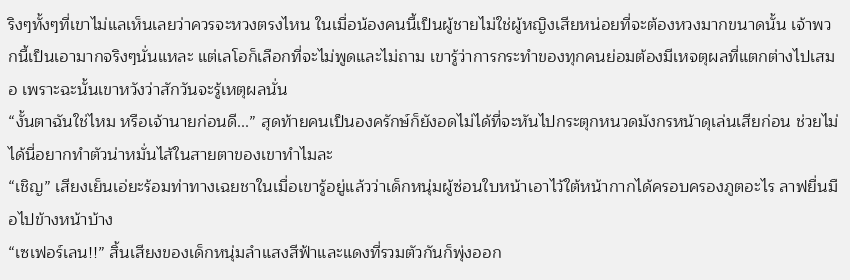ริงๆทั้งๆที่เขาไม่แลเห็นเลยว่าควรจะหวงตรงไหน ในเมื่อน้องคนนี้เป็นผู้ชายไม่ใช่ผู้หญิงเสียหน่อยที่จะต้องหวงมากขนาดนั้น เจ้าพวกนี้เป็นเอามากจริงๆนั่นแหละ แต่เลโอก็เลือกที่จะไม่พูดและไม่ถาม เขารู้ว่าการกระทำของทุกคนย่อมต้องมีเหจตุผลที่แตกต่างไปเสมอ เพราะฉะนั้นเขาหวังว่าสักวันจะรู้เหตุผลนั่น
“งั้นตาฉันใช่ไหม หรือเจ้านายก่อนดี...” สุดท้ายคนเป็นองครักษ์ก็ยังอดไม่ได้ที่จะหันไปกระตุกหนวดมังกรหน้าดุเล่นเสียก่อน ช่วยไม่ได้นี่อยากทำตัวน่าหมั่นไส้ในสายตาของเขาทำไมละ
“เชิญ” เสียงเย็นเอ่ยะร้อมท่าทางเฉยชาในเมื่อเขารู้อยู่แล้วว่าเด็กหนุ่มผู้ซ่อนใบหน้าเอาไว้ใต้หน้ากากได้ครอบครองภูตอะไร ลาฟยื่นมือไปข้างหน้าบ้าง
“เซเฟอร์เลน!!” สิ้นเสียงของเด็กหนุ่มลำแสงสีฟ้าและแดงที่รวมตัวกันก็พุ่งออก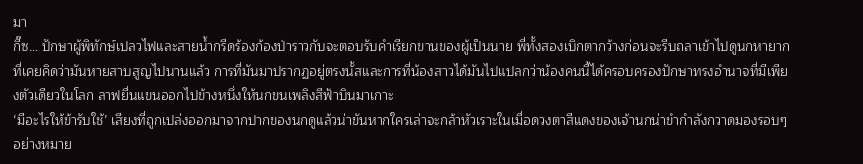มา
กี๊ซ… ปักษาผู้พิทักษ์เปลวไฟและสายน้ำกรีดร้องก้องป่าราวกับจะตอบรับคำเรียกขานของผู้เป็นนาย พี่ทั้งสองเบิกตากว้างก่อนจะรีบถลาเข้าไปดูนกหายากที่เคยคิดว่ามันหายสาบสูญไปนานแล้ว การที่มันมาปรากฏอยู่ตรงนั้สและการที่น้องสาวได้มันไปแปลกว่าน้องคนนี้ได้ครอบครองปักษาทรงอำนาจที่มีเพียงตัวเดียวในโลก ลาฟยื่นแขนออกไปข้างหนึ่งให้นกขนเพลิงสีฟ้าบินมาเกาะ
‘มีอะไรให้ข้ารับใช้’ เสียงที่ถูกเปล่งออกมาจากปากของนกดูแล้วน่าขันหากใครเล่าจะกล้าหัวเราะในเมื่อดวงตาสีแดงของเจ้านกน่าขำกำลังกวาดมองรอบๆอย่างหมาย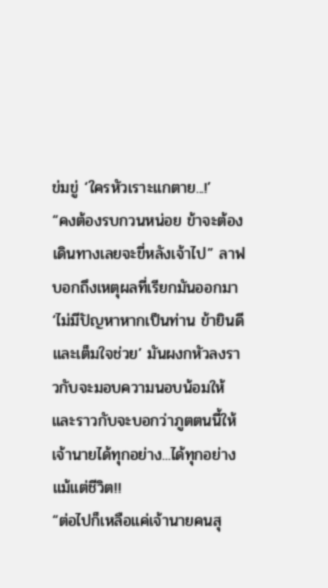ข่มขู่ ‘ใครหัวเราะแกตาย...!’
“คงต้องรบกวนหน่อย ข้าจะต้องเดินทางเลยจะขี่หลังเจ้าไป” ลาฟบอกถึงเหตุผลที่เรียกมันออกมา
‘ไม่มีปัญหาหากเป็นท่าน ข้ายินดีและเต็มใจช่วย’ มันผงกหัวลงราวกับจะมอบความนอบน้อมให้และราวกับจะบอกว่าภูตตนนี้ให้เจ้านายได้ทุกอย่าง...ได้ทุกอย่างแม้แต่ชีวิต!!
“ต่อไปก็เหลือแค่เจ้านายคนสุ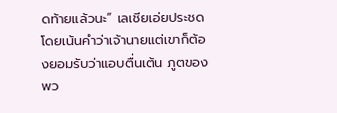ดท้ายแล้วนะ” เลเชียเอ่ยประชดโดยเน้นคำว่าเจ้านายแต่เขาก็ต้องยอมรับว่าแอบตื่นเต้น ภูตของพว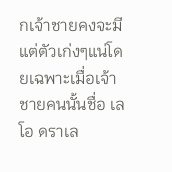กเจ้าชายคงจะมีแต่ตัวเก่งๆแน่โดยเฉพาะเมื่อเจ้าชายคนนั้นชื่อ เลโอ ดราเล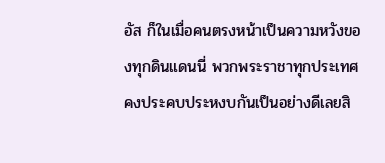อัส ก็ในเมื่อคนตรงหน้าเป็นความหวังของทุกดินแดนนี่ พวกพระราชาทุกประเทศคงประคบประหงบกันเป็นอย่างดีเลยสิ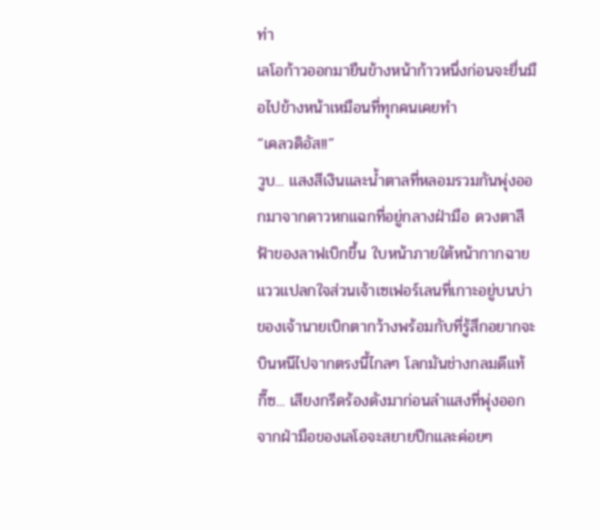ท่า
เลโอก้าวออกมายืนข้างหน้าก้าวหนึ่งก่อนจะยื่นมือไปข้างหน้าเหมือนที่ทุกคนเคยทำ
“เคลวดิอัส!!”
วูบ... แสงสีเงินและน้ำตาลที่หลอมรวมกันพุ่งออกมาจากดาวหกแฉกที่อยู่กลางฝ่ามือ ดวงตาสีฟ้าของลาฟเบิกขึ้น ใบหน้าภายใต้หน้ากากฉายแววแปลกใจส่วนเจ้าเซเฟอร์เลนที่เกาะอยู่บนบ่าของเจ้านายเบิกตากว้างพร้อมกับที่รู้สึกอยากจะบินหนีไปจากตรงนี้ไกลๆ โลกมันช่างกลมดีแท้
กี๊ซ... เสียงกรีดร้องดังมาก่อนลำแสงที่พุ่งออกจากฝ่ามือของเลโอจะสยายปีกและค่อยๆ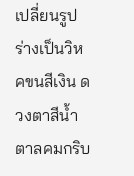เปลี่ยนรูปร่างเป็นวิหคขนสีเงิน ดวงตาสีน้ำตาลคมกริบ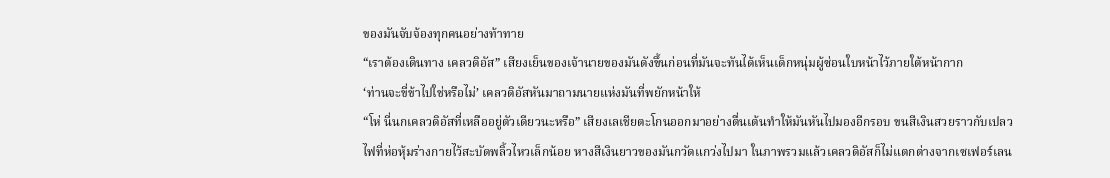ของมันจับจ้องทุกคนอย่างท้าทาย
“เราต้องเดินทาง เคลวดิอัส” เสียงเย็นของเจ้านายของมันดังขึ้นก่อนที่มันจะทันได้เห็นเด็กหนุ่มผู้ซ่อนใบหน้าไว้ภายใต้หน้ากาก
‘ท่านจะขี่ข้าไปใช่หรือไม่’ เคลวดิอัสหันมาถามนายแห่งมันที่พยักหน้าให้
“โห่ นี่นกเคลวดิอัสที่เหลืออยู่ตัวเดียวนะหรือ” เสียงเลเชียตะโกนออกมาอย่างตื่นเต้นทำให้มันหันไปมองอีกรอบ ขนสีเงินสวยราวกับเปลวไฟที่ห่อหุ้มร่างกายไว้สะบัดพลิ้วไหวเล็กน้อย หางสีเงินยาวของมันกวัดแกว่งไปมา ในภาพรวมแล้วเคลวดิอัสก็ไม่แตกต่างจากเซเฟอร์เลน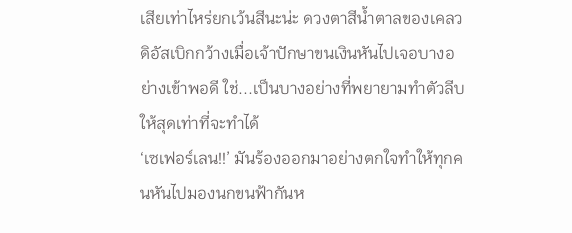เสียเท่าไหร่ยกเว้นสีนะน่ะ ดวงตาสีน้ำตาลของเคลวดิอัสเบิกกว้างเมื่อเจ้าปักษาขนเงินหันไปเจอบางอย่างเข้าพอดี ใช่...เป็นบางอย่างที่พยายามทำตัวลีบให้สุดเท่าที่จะทำได้
‘เซเฟอร์เลน!!’ มันร้องออกมาอย่างตกใจทำให้ทุกคนหันไปมองนกขนฟ้ากันห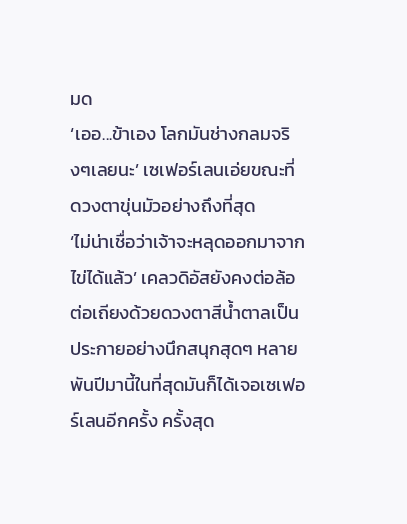มด
‘เออ...ข้าเอง โลกมันช่างกลมจริงๆเลยนะ’ เซเฟอร์เลนเอ่ยขณะที่ดวงตาขุ่นมัวอย่างถึงที่สุด
‘ไม่น่าเชื่อว่าเจ้าจะหลุดออกมาจากไข่ได้แล้ว’ เคลวดิอัสยังคงต่อล้อต่อเถียงด้วยดวงตาสีน้ำตาลเป็นประกายอย่างนึกสนุกสุดๆ หลายพันปีมานี้ในที่สุดมันก็ได้เจอเซเฟอร์เลนอีกครั้ง ครั้งสุด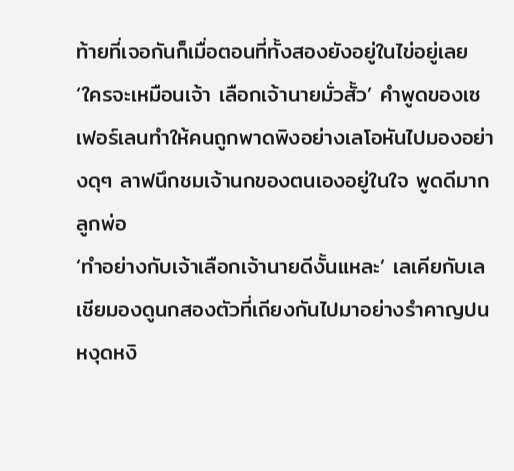ท้ายที่เจอกันก็เมื่อตอนที่ทั้งสองยังอยู่ในไข่อยู่เลย
‘ใครจะเหมือนเจ้า เลือกเจ้านายมั่วสั้ว’ คำพูดของเซเฟอร์เลนทำให้คนถูกพาดพิงอย่างเลโอหันไปมองอย่างดุๆ ลาฟนึกชมเจ้านกของตนเองอยู่ในใจ พูดดีมากลูกพ่อ
‘ทำอย่างกับเจ้าเลือกเจ้านายดีงั้นแหละ’ เลเคียกับเลเชียมองดูนกสองตัวที่เถียงกันไปมาอย่างรำคาญปนหงุดหงิ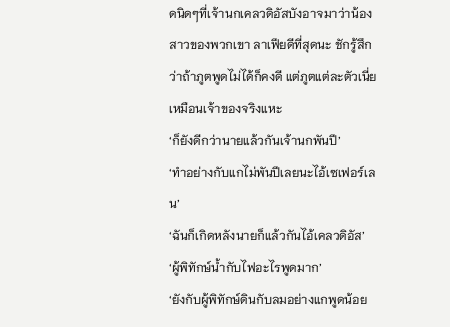ดนิดๆที่เจ้านกเคลวดิอัสบังอาจมาว่าน้องสาวของพวกเขา ลาเฟียดีที่สุดนะ ชักรู้สึกว่าถ้าภูตพูดไม่ได้ก็คงดี แต่ภูตแต่ละตัวเนี่ยเหมือนเจ้าของจริงแหะ
‘ก็ยังดีกว่านายแล้วกันเจ้านกพันปี’
‘ทำอย่างกับแกไม่พันปีเลยนะไอ้เซเฟอร์เลน’
‘ฉันก็เกิดหลังนายก็แล้วกันไอ้เคลวดิอัส’
‘ผู้พิทักษ์น้ำกับไฟอะไรพูดมาก’
‘ยังกับผู้พิทักษ์ดินกับลมอย่างแกพูดน้อย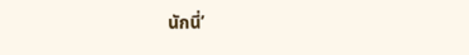นักนี่’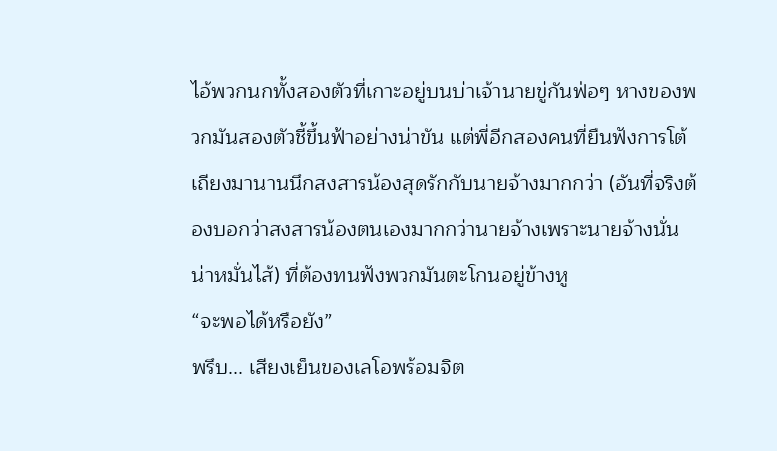ไอ้พวกนกทั้งสองตัวที่เกาะอยู่บนบ่าเจ้านายขู่กันฟ่อๆ หางของพวกมันสองตัวชี้ขึ้นฟ้าอย่างน่าขัน แต่พี่อีกสองคนที่ยืนฟังการโต้เถียงมานานนึกสงสารน้องสุดรักกับนายจ้างมากกว่า (อันที่จริงต้องบอกว่าสงสารน้องตนเองมากกว่านายจ้างเพราะนายจ้างนั่นน่าหมั่นไส้) ที่ต้องทนฟังพวกมันตะโกนอยู่ข้างหู
“จะพอได้หรือยัง”
พรึบ... เสียงเย็นของเลโอพร้อมจิต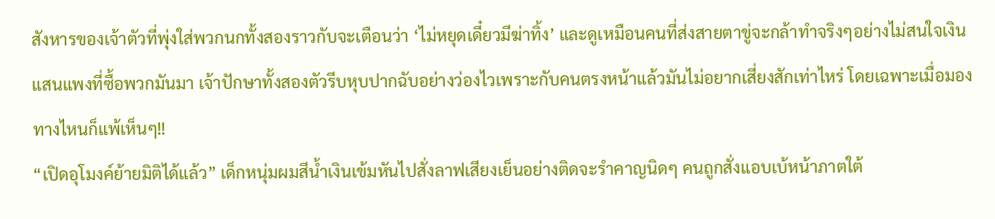สังหารของเจ้าตัวที่พุ่งใส่พวกนกทั้งสองราวกับจะเตือนว่า ‘ไม่หยุดเดี๋ยวมีฆ่าทิ้ง’ และดูเหมือนคนที่ส่งสายตาขู่จะกล้าทำจริงๆอย่างไม่สนใจเงินแสนแพงที่ซื้อพวกมันมา เจ้าปักษาทั้งสองตัวรีบหุบปากฉับอย่างว่องไวเพราะกับคนตรงหน้าแล้วมันไม่อยากเสี่ยงสักเท่าไหร่ โดยเฉพาะเมื่อมองทางไหนก็แพ้เห็นๆ!!
“เปิดอุโมงค์ย้ายมิติได้แล้ว” เด็กหนุ่มผมสีน้ำเงินเข้มหันไปสั่งลาฟเสียงเย็นอย่างติดจะรำคาญนิดๆ คนถูกสั่งแอบเบ้หน้าภาตใต้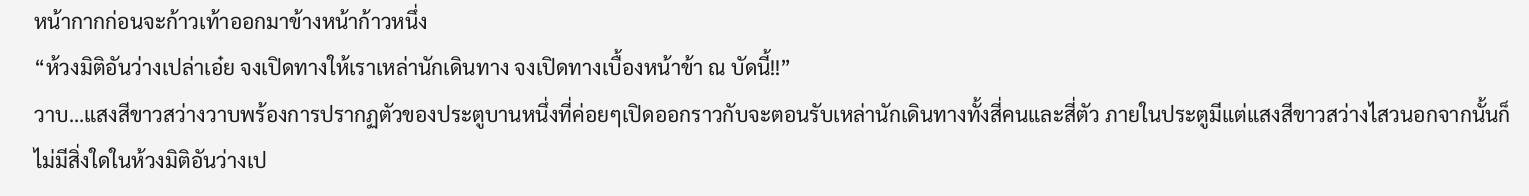หน้ากากก่อนจะก้าวเท้าออกมาข้างหน้าก้าวหนึ่ง
“ห้วงมิติอันว่างเปล่าเอ๋ย จงเปิดทางให้เราเหล่านักเดินทาง จงเปิดทางเบื้องหน้าข้า ณ บัดนี้!!”
วาบ…แสงสีขาวสว่างวาบพร้องการปรากฏตัวของประตูบานหนึ่งที่ค่อยๆเปิดออกราวกับจะตอนรับเหล่านักเดินทางทั้งสี่คนและสี่ตัว ภายในประตูมีแต่แสงสีขาวสว่างไสวนอกจากนั้นก็ไม่มีสิ่งใดในห้วงมิติอันว่างเป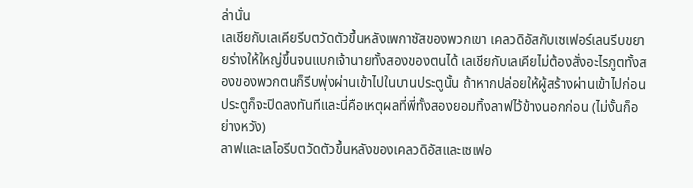ล่านั่น
เลเชียกับเลเคียรีบตวัดตัวขึ้นหลังเพกาซัสของพวกเขา เคลวดิอัสกับเซเฟอร์เลนรีบขยายร่างให้ใหญ่ขึ้นจนแบกเจ้านายทั้งสองของตนได้ เลเชียกับเลเคียไม่ต้องสั่งอะไรภูตทั้งสองของพวกตนก็รีบพุ่งผ่านเข้าไปในบานประตูนั้น ถ้าหากปล่อยให้ผู้สร้างผ่านเข้าไปก่อนประตูก็จะปิดลงทันทีและนี่คือเหตุผลที่พี่ทั้งสองยอมทิ้งลาฟไว้ข้างนอกก่อน (ไม่งั้นก็อย่างหวัง)
ลาฟและเลโอรีบตวัดตัวขึ้นหลังของเคลวดิอัสและเซเฟอ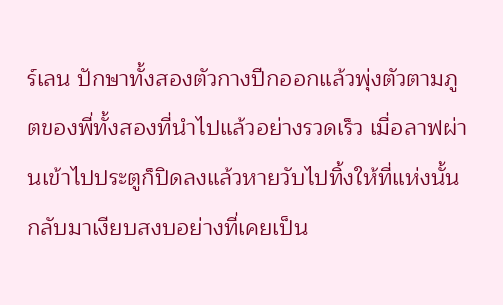ร์เลน ปักษาทั้งสองตัวกางปีกออกแล้วพุ่งตัวตามภูตของพี่ทั้งสองที่นำไปแล้วอย่างรวดเร็ว เมื่อลาฟผ่านเข้าไปประตูก็ปิดลงแล้วหายวับไปทิ้งให้ที่แห่งนั้นกลับมาเงียบสงบอย่างที่เคยเป็น